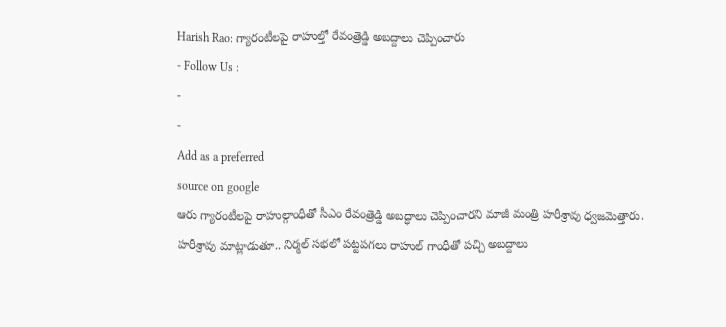Harish Rao: గ్యారంటీలపై రాహుల్తో రేవంత్రెడ్డి అబద్దాలు చెప్పించారు
- Follow Us :
-
-
Add as a preferred
source on google
ఆరు గ్యారంటీలపై రాహుల్గాంధీతో సీఎం రేవంత్రెడ్డి అబద్ధాలు చెప్పించారని మాజీ మంత్రి హరీశ్రావు ధ్వజమెత్తారు. హరీశ్రావు మాట్లాడుతూ.. నిర్మల్ సభలో పట్టపగలు రాహుల్ గాంధీతో పచ్చి అబద్దాలు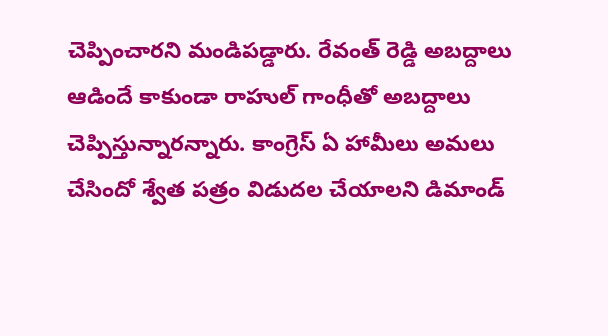చెప్పించారని మండిపడ్డారు. రేవంత్ రెడ్డి అబద్దాలు ఆడిందే కాకుండా రాహుల్ గాంధీతో అబద్దాలు చెప్పిస్తున్నారన్నారు. కాంగ్రెస్ ఏ హామీలు అమలు చేసిందో శ్వేత పత్రం విడుదల చేయాలని డిమాండ్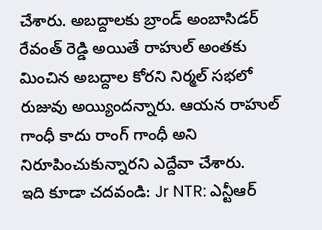చేశారు. అబద్దాలకు బ్రాండ్ అంబాసిడర్ రేవంత్ రెడ్డి అయితే రాహుల్ అంతకు మించిన అబద్దాల కోరని నిర్మల్ సభలో రుజువు అయ్యిందన్నారు. ఆయన రాహుల్ గాంధీ కాదు రాంగ్ గాంధీ అని నిరూపించుకున్నారని ఎద్దేవా చేశారు.
ఇది కూడా చదవండి: Jr NTR: ఎన్టీఆర్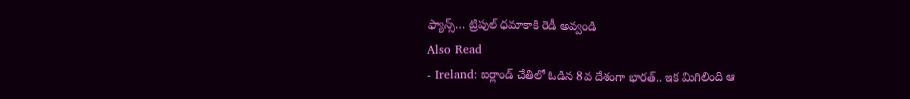ఫ్యాన్స్… ట్రిపుల్ ధమాకాకి రెడీ అవ్వండి
Also Read
- Ireland: ఐర్లాండ్ చేతిలో ఓడిన 8వ దేశంగా భారత్.. ఇక మిగిలింది ఆ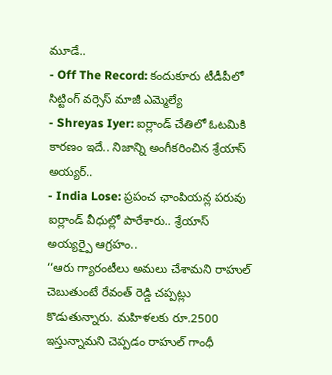మూడే..
- Off The Record: కందుకూరు టీడీపీలో సిట్టింగ్ వర్సెస్ మాజీ ఎమ్మెల్యే
- Shreyas Iyer: ఐర్లాండ్ చేతిలో ఓటమికి కారణం ఇదే.. నిజాన్ని అంగీకరించిన శ్రేయాస్ అయ్యర్..
- India Lose: ప్రపంచ ఛాంపియన్ల పరువు ఐర్లాండ్ వీధుల్లో పారేశారు.. శ్రేయాస్ అయ్యర్పై ఆగ్రహం..
‘‘ఆరు గ్యారంటీలు అమలు చేశామని రాహుల్ చెబుతుంటే రేవంత్ రెడ్డి చప్పట్లు కొడుతున్నారు. మహిళలకు రూ.2500 ఇస్తున్నామని చెప్పడం రాహుల్ గాంధీ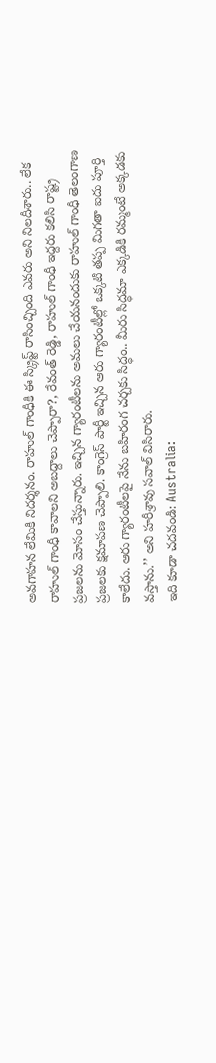అవగాహన లేమికి నిదర్శనం. రాహుల్ గాంధీకి ఈ స్క్రిప్ట్ రాసించ్చింది ఎవరు అని నిలదీశారు.. లేక రాహుల్ గాంధీ కావాలని అబద్దాలు చెప్పారా?, రేవంత్ రెడ్డి, రాహుల్ గాంధీ ఇద్దరు కలిసి రాష్ట్ర ప్రజలను మోసం చేస్తున్నారు. ఇచ్చిన గ్యారంటీలను అమలు చేయనందుకు రాహుల్ గాంధీ తెలంగాణ ప్రజలకు క్షమాపణ చెప్పాలి. కాంగ్రెస్ పార్టీ ఇచ్చిన ఆరు గ్యారంటీల్లో ఒక్కటి తప్ప మిగతా ఐదు పూర్తి కాలేదు. ఆరు గ్యారంటీలపై నేను బహిరంగ చర్చకు సిద్ధం.. మీరు సిద్ధమా ఎక్కడికి రమ్మంటే అక్కడకు వస్తాను.’’ అని హరీశ్రావు సవాల్ విసిరారు.
ఇది కూడా చదవండి: Australia: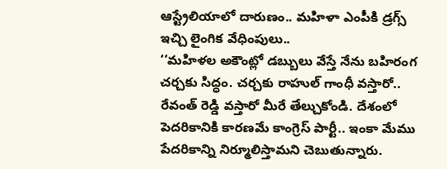ఆస్ట్రేలియాలో దారుణం.. మహిళా ఎంపీకి డ్రగ్స్ ఇచ్చి లైంగిక వేధింపులు..
‘‘మహిళల అకౌంట్లో డబ్బులు వేస్తే నేను బహిరంగ చర్చకు సిద్ధం. చర్చకు రాహుల్ గాంధీ వస్తారో.. రేవంత్ రెడ్డి వస్తారో మీరే తేల్చుకోండి. దేశంలో పెదరికానికి కారణమే కాంగ్రెస్ పార్టీ.. ఇంకా మేము పేదరికాన్ని నిర్మూలిస్తామని చెబుతున్నారు.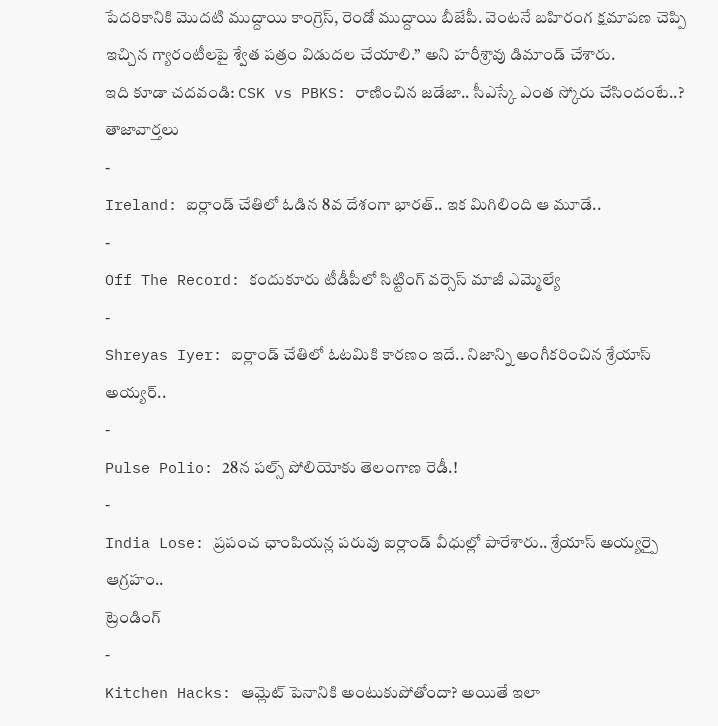పేదరికానికి మొదటి ముద్దాయి కాంగ్రెస్, రెండో ముద్దాయి బీజేపీ. వెంటనే బహిరంగ క్షమాపణ చెప్పి ఇచ్చిన గ్యారంటీలపై శ్వేత పత్రం విడుదల చేయాలి.’’ అని హరీశ్రావు డిమాండ్ చేశారు.
ఇది కూడా చదవండి: CSK vs PBKS: రాణించిన జడేజా.. సీఎస్కే ఎంత స్కోరు చేసిందంటే..?
తాజావార్తలు
-
Ireland: ఐర్లాండ్ చేతిలో ఓడిన 8వ దేశంగా భారత్.. ఇక మిగిలింది ఆ మూడే..
-
Off The Record: కందుకూరు టీడీపీలో సిట్టింగ్ వర్సెస్ మాజీ ఎమ్మెల్యే
-
Shreyas Iyer: ఐర్లాండ్ చేతిలో ఓటమికి కారణం ఇదే.. నిజాన్ని అంగీకరించిన శ్రేయాస్ అయ్యర్..
-
Pulse Polio: 28న పల్స్ పోలియోకు తెలంగాణ రెడీ.!
-
India Lose: ప్రపంచ ఛాంపియన్ల పరువు ఐర్లాండ్ వీధుల్లో పారేశారు.. శ్రేయాస్ అయ్యర్పై ఆగ్రహం..
ట్రెండింగ్
-
Kitchen Hacks: ఆమ్లెట్ పెనానికి అంటుకుపోతోందా? అయితే ఇలా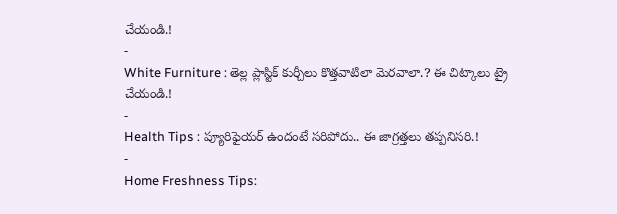చేయండి.!
-
White Furniture : తెల్ల ప్లాస్టిక్ కుర్చీలు కొత్తవాటిలా మెరవాలా.? ఈ చిట్కాలు ట్రై చేయండి.!
-
Health Tips : ప్యూరిఫైయర్ ఉందంటే సరిపోదు.. ఈ జాగ్రత్తలు తప్పనిసరి.!
-
Home Freshness Tips: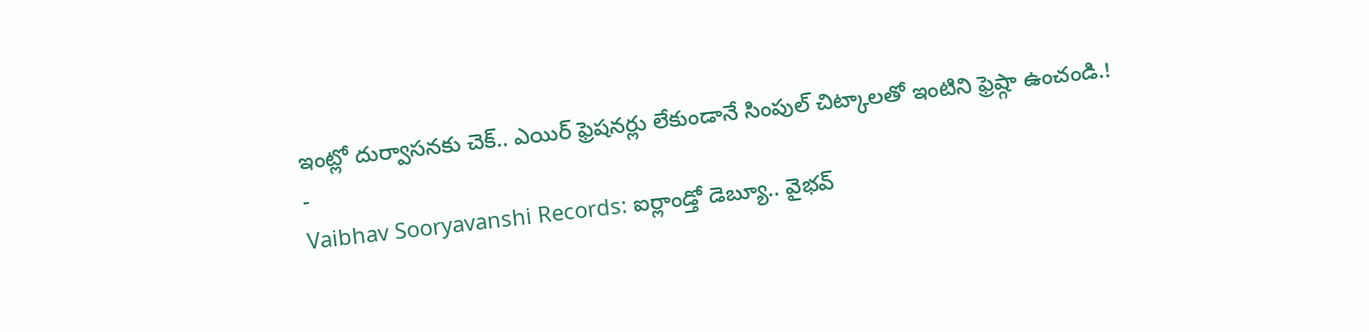ఇంట్లో దుర్వాసనకు చెక్.. ఎయిర్ ఫ్రెషనర్లు లేకుండానే సింపుల్ చిట్కాలతో ఇంటిని ఫ్రెష్గా ఉంచండి.!
-
Vaibhav Sooryavanshi Records: ఐర్లాండ్తో డెబ్యూ.. వైభవ్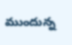ముందున్న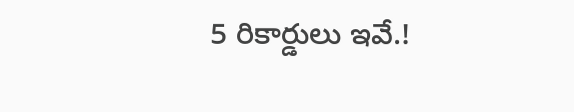5 రికార్డులు ఇవే.!